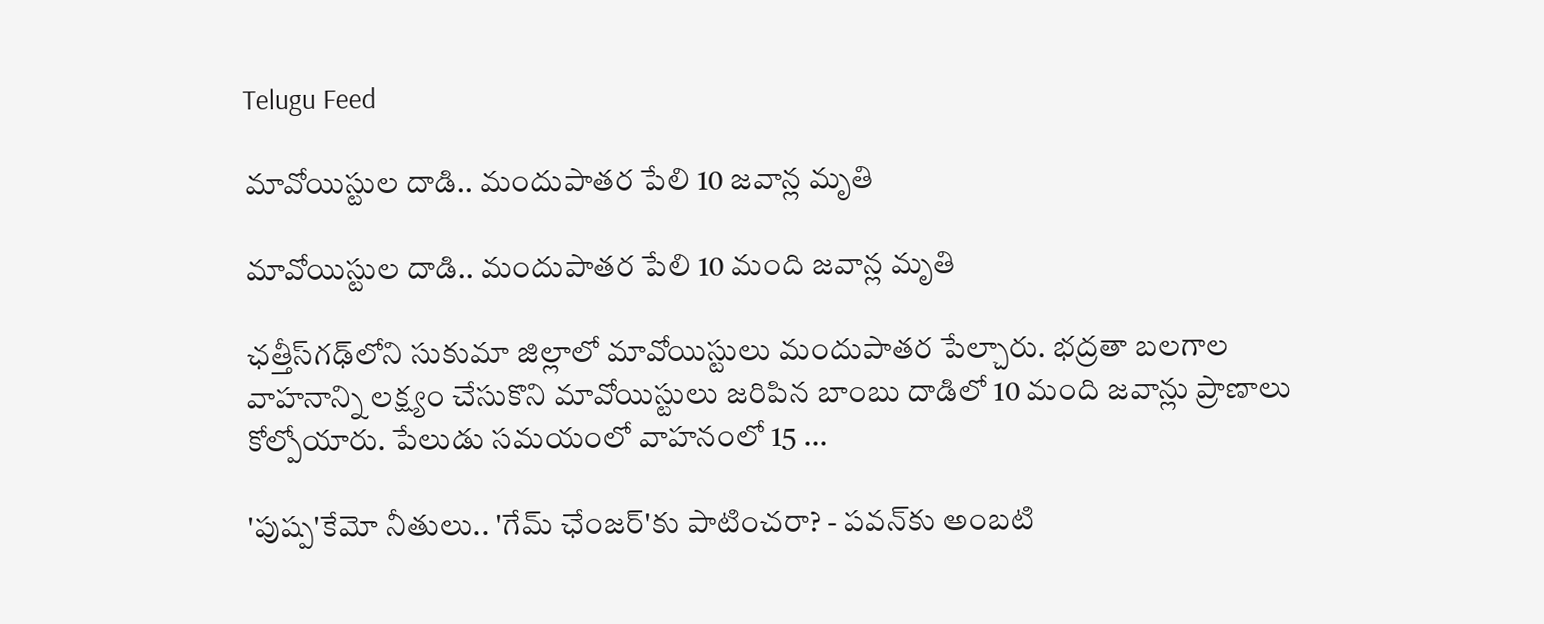Telugu Feed

మావోయిస్టుల దాడి.. మందుపాత‌ర పేలి 10 జవాన్ల మృతి

మావోయిస్టుల దాడి.. మందుపాత‌ర పేలి 10 మంది జవాన్ల మృతి

ఛత్తీస్‌గ‌ఢ్‌లోని సుకుమా జిల్లాలో మావోయిస్టులు మందుపాత‌ర పేల్చారు. భద్రతా బలగాల వాహనాన్ని లక్ష్యం చేసుకొని మావోయిస్టులు జ‌రిపిన బాంబు దాడిలో 10 మంది జవాన్లు ప్రాణాలు కోల్పోయారు. పేలుడు సమయంలో వాహనంలో 15 ...

'పుష్ప'కేమో నీతులు.. 'గేమ్ ఛేంజర్‌'కు పాటించరా? - ప‌వ‌న్‌కు అంబటి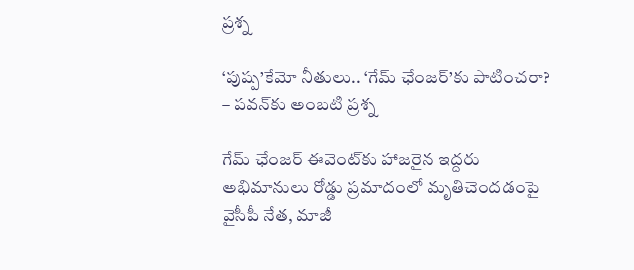ప్ర‌శ్న‌

‘పుష్ప’కేమో నీతులు.. ‘గేమ్ ఛేంజర్‌’కు పాటించరా? – ప‌వ‌న్‌కు అంబటి ప్ర‌శ్న‌

గేమ్ ఛేంజ‌ర్ ఈవెంట్‌కు హాజ‌రైన ఇద్ద‌రు అభిమానులు రోడ్డు ప్ర‌మాదంలో మృతిచెంద‌డంపై వైసీపీ నేత‌, మాజీ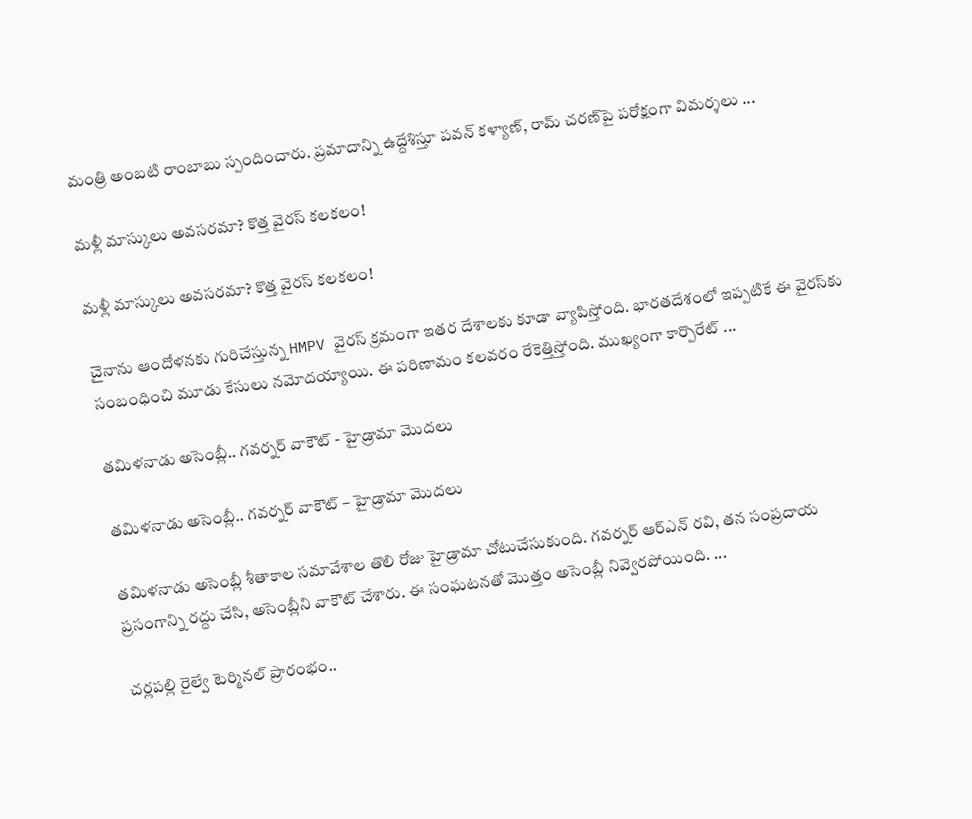మంత్రి అంబ‌టి రాంబాబు స్పందించారు. ప్ర‌మాదాన్ని ఉద్దేశిస్తూ పవన్ కళ్యాణ్, రామ్ చరణ్‌పై పరోక్షంగా విమర్శలు ...

మళ్లీ మాస్కులు అవసరమా? కొత్త వైరస్ కలకలం!

మళ్లీ మాస్కులు అవసరమా? కొత్త వైరస్ కలకలం!

చైనాను ఆందోళనకు గురిచేస్తున్న HMPV వైరస్ క్రమంగా ఇతర దేశాలకు కూడా వ్యాపిస్తోంది. భారతదేశంలో ఇప్పటికే ఈ వైరస్‌కు సంబంధించి మూడు కేసులు నమోదయ్యాయి. ఈ పరిణామం కలవరం రేకెత్తిస్తోంది. ముఖ్యంగా కార్పొరేట్ ...

తమిళనాడు అసెంబ్లీ.. గవర్నర్ వాకౌట్ - హైడ్రామా మొదలు

తమిళనాడు అసెంబ్లీ.. గవర్నర్ వాకౌట్ – హైడ్రామా మొదలు

తమిళనాడు అసెంబ్లీ శీతాకాల సమావేశాల తొలి రోజు హైడ్రామా చోటుచేసుకుంది. గవర్నర్ ఆర్‌ఎన్ రవి, తన సంప్రదాయ ప్రసంగాన్ని రద్దు చేసి, అసెంబ్లీని వాకౌట్ చేశారు. ఈ సంఘటనతో మొత్తం అసెంబ్లీ నివ్వెర‌పోయింది. ...

చర్లపల్లి రైల్వే టెర్మినల్ ప్రారంభం..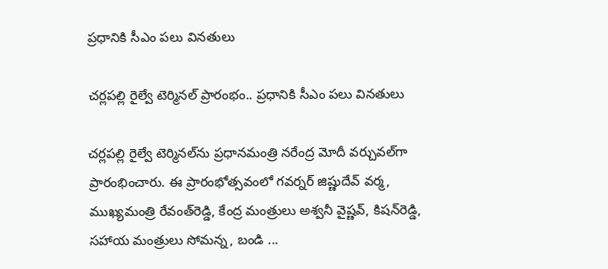ప్ర‌ధానికి సీఎం ప‌లు విన‌తులు

చర్లపల్లి రైల్వే టెర్మినల్ ప్రారంభం.. ప్ర‌ధానికి సీఎం ప‌లు విన‌తులు

చర్లపల్లి రైల్వే టెర్మినల్‌ను ప్ర‌ధాన‌మంత్రి న‌రేంద్ర మోదీ వ‌ర్చువ‌ల్‌గా ప్రారంభించారు. ఈ ప్రారంభోత్సవంలో గవర్నర్‌ జిష్ణుదేవ్‌ వర్మ, ముఖ్యమంత్రి రేవంత్‌రెడ్డి, కేంద్ర మంత్రులు అశ్వనీ వైష్ణవ్, కిషన్‌రెడ్డి, సహాయ మంత్రులు సోమన్న, బండి ...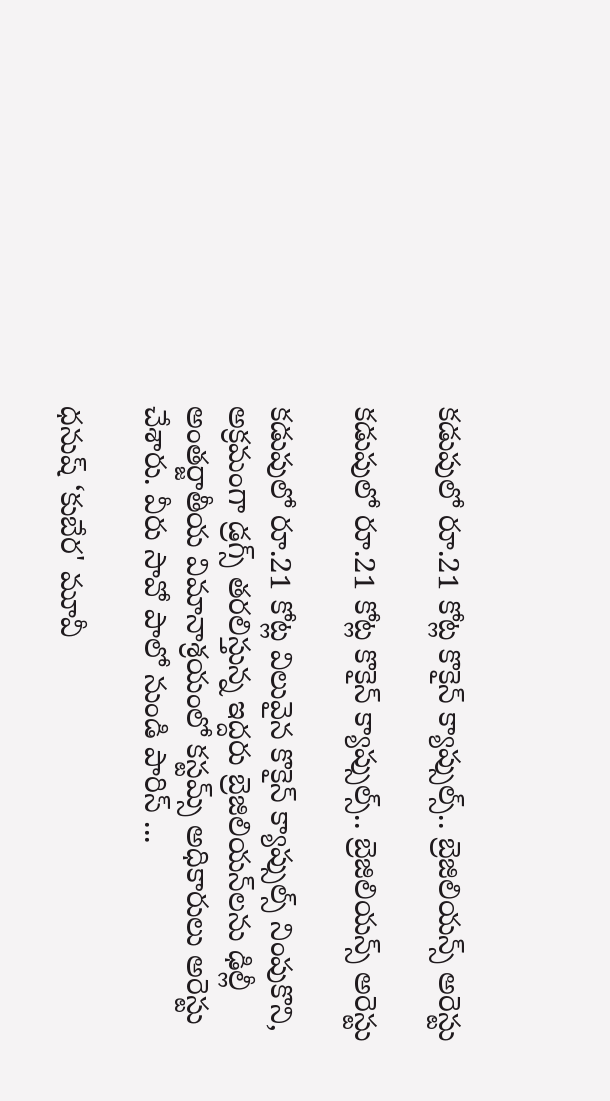క‌డుపులో రూ.21 కోట్ల కొకైన్ క్యాప్సుల్స్‌.. బ్రెజిలియన్స్‌ అరెస్టు

క‌డుపులో రూ.21 కోట్ల కొకైన్ క్యాప్సుల్స్‌.. బ్రెజిలియన్స్‌ అరెస్టు

క‌డుపులో రూ.21 కోట్ల విలువైన కొకైన్ క్యాప్సుల్స్ నింపుకొని, అక్రమంగా డ్ర‌గ్స్‌ తరలిస్తున్న ఇద్దరు బ్రెజిలియన్‌లను ఢిల్లీ అంతర్జాతీయ విమానాశ్రయంలో కస్టమ్స్ అధికారులు అరెస్టు చేశారు. వీరు సావో పాలో నుండి పారిస్‌ ...

ధనుష్ ‘కుబేర' మూవీ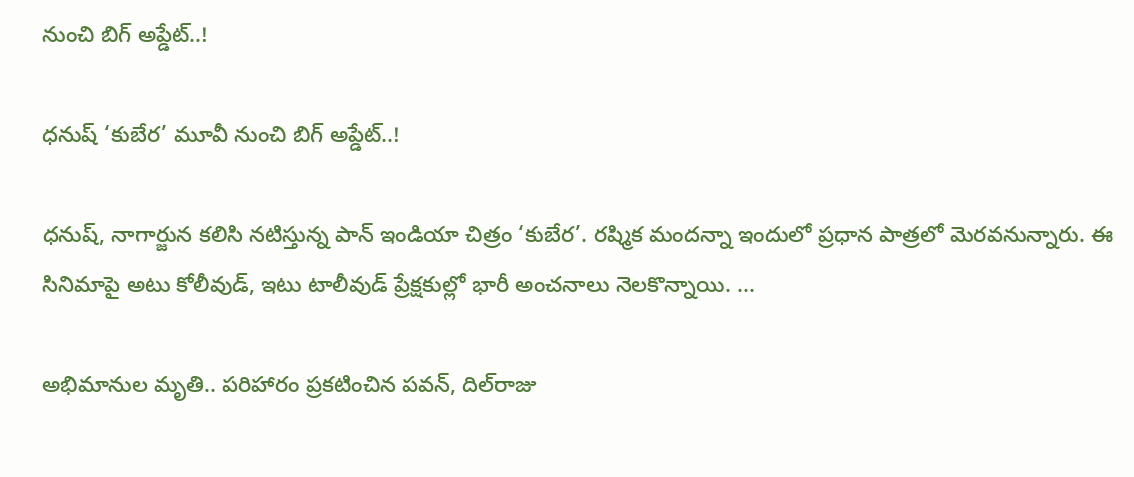నుంచి బిగ్‌ అప్డేట్..!

ధనుష్ ‘కుబేర’ మూవీ నుంచి బిగ్‌ అప్డేట్..!

ధనుష్, నాగార్జున కలిసి నటిస్తున్న పాన్ ఇండియా చిత్రం ‘కుబేర’. రష్మిక మందన్నా ఇందులో ప్రధాన పాత్రలో మెరవనున్నారు. ఈ సినిమాపై అటు కోలీవుడ్‌, ఇటు టాలీవుడ్‌ ప్రేక్షకుల్లో భారీ అంచ‌నాలు నెలకొన్నాయి. ...

అభిమానుల మృతి.. పరిహారం ప్రకటించిన ప‌వ‌న్‌, దిల్‌రాజు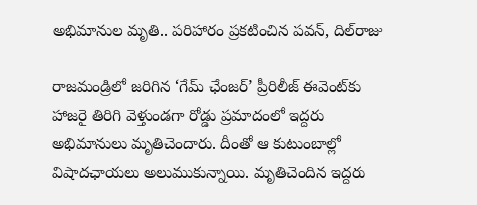అభిమానుల మృతి.. పరిహారం ప్రకటించిన ప‌వ‌న్‌, దిల్‌రాజు

రాజ‌మండ్రిలో జ‌రిగిన ‘గేమ్ ఛేంజర్’ ప్రీరిలీజ్ ఈవెంట్‌కు హాజరై తిరిగి వెళ్తుండగా రోడ్డు ప్రమాదంలో ఇద్ద‌రు అభిమానులు మృతిచెందారు. దీంతో ఆ కుటుంబాల్లో విషాదఛాయ‌లు అలుముకున్నాయి. మృతిచెందిన ఇద్దరు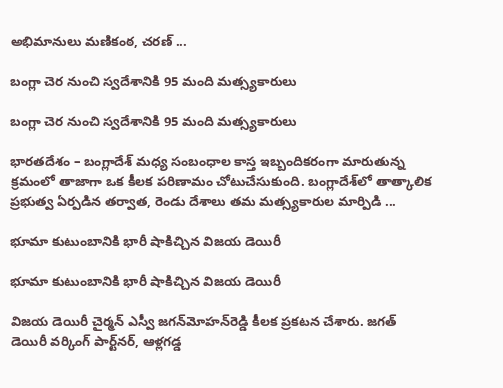అభిమానులు మ‌ణికంఠ‌, చ‌ర‌ణ్‌ ...

బంగ్లా చెర నుంచి స్వ‌దేశానికి 95 మంది మత్స్యకారులు

బంగ్లా చెర నుంచి స్వ‌దేశానికి 95 మంది మత్స్యకారులు

భారతదేశం – బంగ్లాదేశ్ మధ్య సంబంధాల కాస్త ఇబ్బందిక‌రంగా మారుతున్న క్ర‌మంలో తాజాగా ఒక కీలక పరిణామం చోటుచేసుకుంది. బంగ్లాదేశ్‌లో తాత్కాలిక ప్రభుత్వ ఏర్పడిన తర్వాత, రెండు దేశాలు తమ మత్స్యకారుల మార్పిడి ...

భూమా కుటుంబానికి భారీ షాకిచ్చిన విజయ డెయిరీ

భూమా కుటుంబానికి భారీ షాకిచ్చిన విజయ డెయిరీ

విజయ డెయిరీ చైర్మన్ ఎస్వీ జగన్‌మోహన్‌రెడ్డి కీలక ప్రకటన చేశారు. జగత్ డెయిరీ వర్కింగ్ పార్ట్‌నర్, ఆళ్లగడ్డ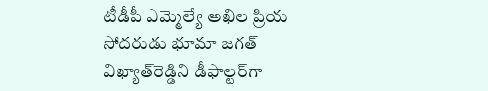టీడీపీ ఎమ్మెల్యే అఖిల ప్రియ సోదరుడు భూమా జగత్ విఖ్యాత్‌రెడ్డిని డీఫాల్టర్‌గా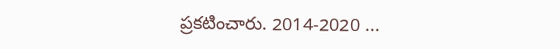ప్రకటించారు. 2014-2020 ...